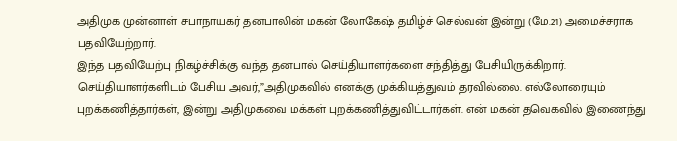அதிமுக முன்னாள் சபாநாயகர் தனபாலின் மகன் லோகேஷ் தமிழ்ச் செல்வன் இன்று (மே.21) அமைச்சராக பதவியேற்றார்.
இந்த பதவியேற்பு நிகழ்ச்சிக்கு வந்த தனபால் செய்தியாளர்களை சந்தித்து பேசியிருக்கிறார்.
செய்தியாளர்களிடம் பேசிய அவர்,”அதிமுகவில் எனக்கு முக்கியத்துவம் தரவில்லை. எல்லோரையும் புறக்கணித்தார்கள், இன்று அதிமுகவை மக்கள் புறக்கணித்துவிட்டார்கள். என் மகன் தவெகவில் இணைந்து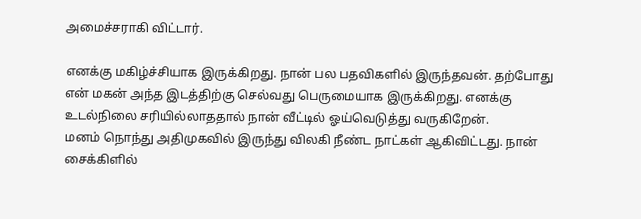அமைச்சராகி விட்டார்.

எனக்கு மகிழ்ச்சியாக இருக்கிறது. நான் பல பதவிகளில் இருந்தவன். தற்போது என் மகன் அந்த இடத்திற்கு செல்வது பெருமையாக இருக்கிறது. எனக்கு உடல்நிலை சரியில்லாததால் நான் வீட்டில் ஓய்வெடுத்து வருகிறேன்.
மனம் நொந்து அதிமுகவில் இருந்து விலகி நீண்ட நாட்கள் ஆகிவிட்டது. நான் சைக்கிளில்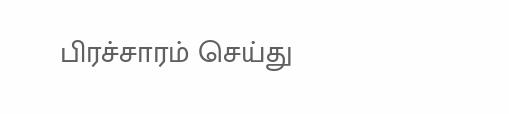பிரச்சாரம் செய்து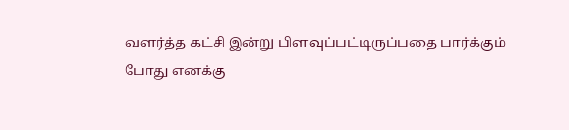வளர்த்த கட்சி இன்று பிளவுப்பட்டிருப்பதை பார்க்கும் போது எனக்கு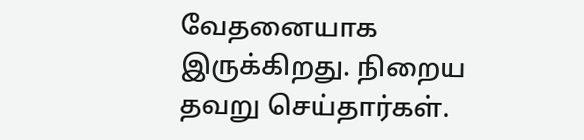வேதனையாக இருக்கிறது. நிறைய தவறு செய்தார்கள்.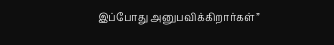இப்போது அனுபவிக்கிறார்கள்”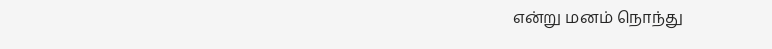என்று மனம் நொந்து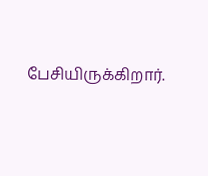பேசியிருக்கிறார்.